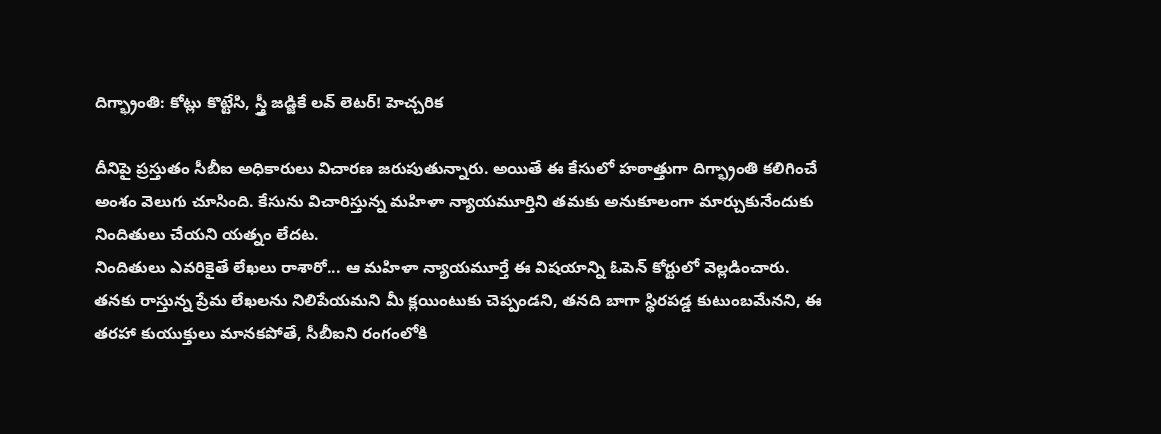దిగ్భ్రాంతి: కోట్లు కొట్టేసి, స్త్రీ జడ్జికే లవ్ లెటర్! హెచ్చరిక

దీనిపై ప్రస్తుతం సీబీఐ అధికారులు విచారణ జరుపుతున్నారు. అయితే ఈ కేసులో హఠాత్తుగా దిగ్భ్రాంతి కలిగించే అంశం వెలుగు చూసింది. కేసును విచారిస్తున్న మహిళా న్యాయమూర్తిని తమకు అనుకూలంగా మార్చుకునేందుకు నిందితులు చేయని యత్నం లేదట.
నిందితులు ఎవరికైతే లేఖలు రాశారో... ఆ మహిళా న్యాయమూర్తే ఈ విషయాన్ని ఓపెన్ కోర్టులో వెల్లడించారు. తనకు రాస్తున్న ప్రేమ లేఖలను నిలిపేయమని మీ క్లయింటుకు చెప్పండని, తనది బాగా స్థిరపడ్డ కుటుంబమేనని, ఈ తరహా కుయుక్తులు మానకపోతే, సీబీఐని రంగంలోకి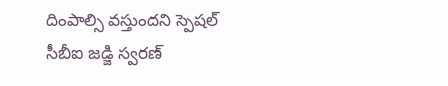దింపాల్సి వస్తుందని స్పెషల్ సీబీఐ జడ్జి స్వరణ్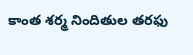కాంత శర్మ నిందితుల తరఫు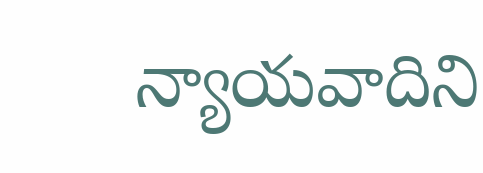న్యాయవాదిని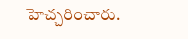హెచ్చరించారు.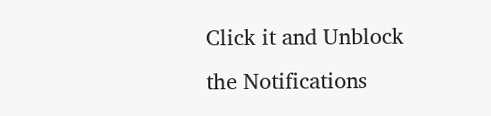Click it and Unblock the Notifications